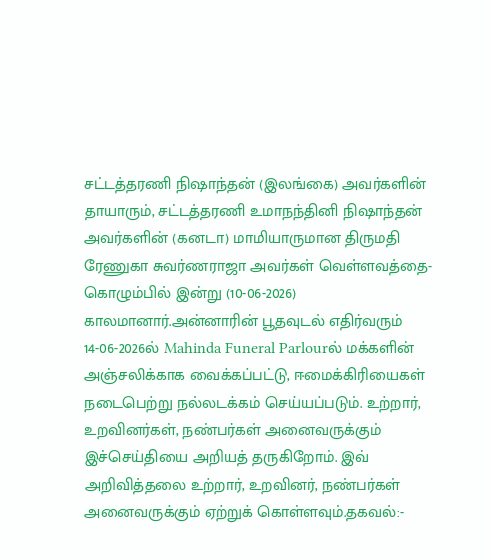சட்டத்தரணி நிஷாந்தன் (இலங்கை) அவர்களின் தாயாரும், சட்டத்தரணி உமாநந்தினி நிஷாந்தன் அவர்களின் (கனடா) மாமியாருமான திருமதி ரேணுகா சுவர்ணராஜா அவர்கள் வெள்ளவத்தை- கொழும்பில் இன்று (10-06-2026) காலமானார்.அன்னாரின் பூதவுடல் எதிர்வரும் 14-06-2026ல் Mahinda Funeral Parlourல் மக்களின் அஞ்சலிக்காக வைக்கப்பட்டு, ஈமைக்கிரியைகள் நடைபெற்று நல்லடக்கம் செய்யப்படும். உற்றார், உறவினர்கள், நண்பர்கள் அனைவருக்கும் இச்செய்தியை அறியத் தருகிறோம். இவ் அறிவித்தலை உற்றார், உறவினர், நண்பர்கள் அனைவருக்கும் ஏற்றுக் கொள்ளவும்.தகவல்:-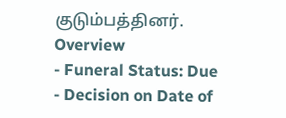குடும்பத்தினர்.
Overview
- Funeral Status: Due
- Decision on Date of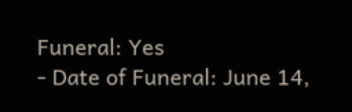Funeral: Yes
- Date of Funeral: June 14,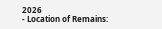2026
- Location of Remains: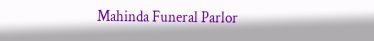Mahinda Funeral Parlor